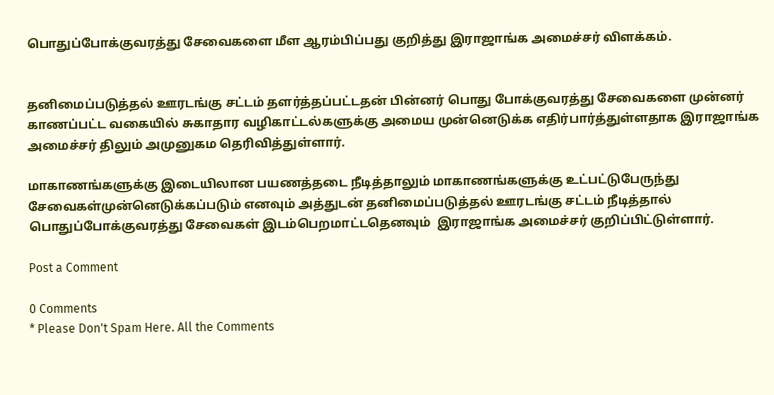பொதுப்போக்குவரத்து சேவைகளை மீள ஆரம்பிப்பது குறித்து இராஜாங்க அமைச்சர் விளக்கம்.


தனிமைப்படுத்தல் ஊரடங்கு சட்டம் தளர்த்தப்பட்டதன் பின்னர் பொது போக்குவரத்து சேவைகளை முன்னர் காணப்பட்ட வகையில் சுகாதார வழிகாட்டல்களுக்கு அமைய முன்னெடுக்க எதிர்பார்த்துள்ளதாக இராஜாங்க அமைச்சர் திலும் அமுனுகம தெரிவித்துள்ளார்.

மாகாணங்களுக்கு இடையிலான பயணத்தடை நீடித்தாலும் மாகாணங்களுக்கு உட்பட்டுபேருந்து சேவைகள்முன்னெடுக்கப்படும் எனவும் அத்துடன் தனிமைப்படுத்தல் ஊரடங்கு சட்டம் நீடித்தால் பொதுப்போக்குவரத்து சேவைகள் இடம்பெறமாட்டதெனவும்  இராஜாங்க அமைச்சர் குறிப்பிட்டுள்ளார்.

Post a Comment

0 Comments
* Please Don't Spam Here. All the Comments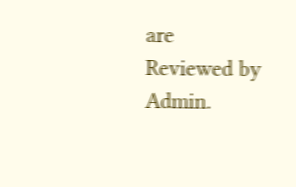are Reviewed by Admin.